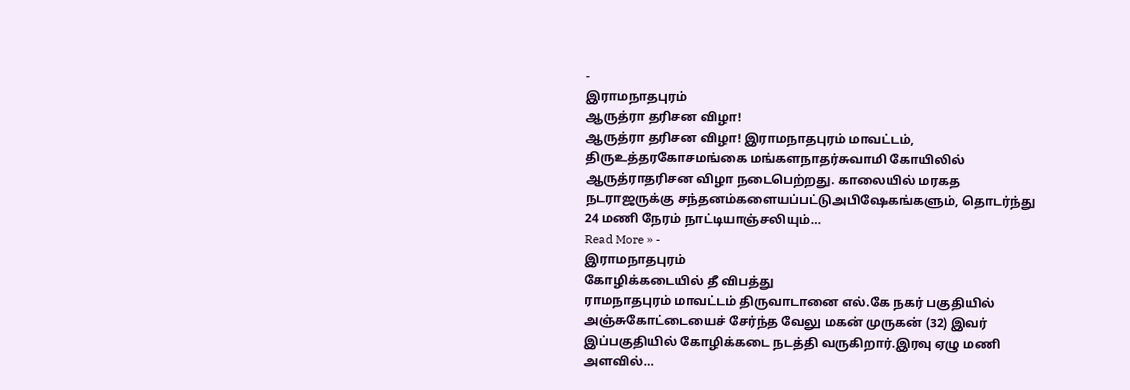-
இராமநாதபுரம்
ஆருத்ரா தரிசன விழா!
ஆருத்ரா தரிசன விழா! இராமநாதபுரம் மாவட்டம், திருஉத்தரகோசமங்கை மங்களநாதர்சுவாமி கோயிலில் ஆருத்ராதரிசன விழா நடைபெற்றது. காலையில் மரகத நடராஜருக்கு சந்தனம்களையப்பட்டுஅபிஷேகங்களும், தொடர்ந்து 24 மணி நேரம் நாட்டியாஞ்சலியும்…
Read More » -
இராமநாதபுரம்
கோழிக்கடையில் தீ விபத்து
ராமநாதபுரம் மாவட்டம் திருவாடானை எல்.கே நகர் பகுதியில் அஞ்சுகோட்டையைச் சேர்ந்த வேலு மகன் முருகன் (32) இவர் இப்பகுதியில் கோழிக்கடை நடத்தி வருகிறார்.இரவு ஏழு மணி அளவில்…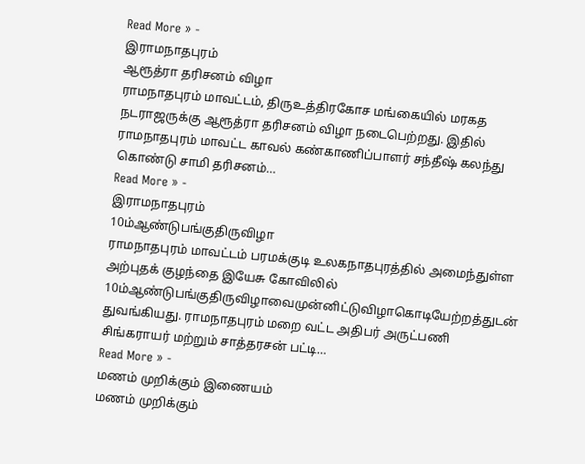Read More » -
இராமநாதபுரம்
ஆரூத்ரா தரிசனம் விழா
ராமநாதபுரம் மாவட்டம், திருஉத்திரகோச மங்கையில் மரகத நடராஜருக்கு ஆரூத்ரா தரிசனம் விழா நடைபெற்றது. இதில் ராமநாதபுரம் மாவட்ட காவல் கண்காணிப்பாளர் சந்தீஷ் கலந்து கொண்டு சாமி தரிசனம்…
Read More » -
இராமநாதபுரம்
10ம்ஆண்டுபங்குதிருவிழா
ராமநாதபுரம் மாவட்டம் பரமக்குடி உலகநாதபுரத்தில் அமைந்துள்ள அற்புதக் குழந்தை இயேசு கோவிலில் 10ம்ஆண்டுபங்குதிருவிழாவைமுன்னிட்டுவிழாகொடியேற்றத்துடன் துவங்கியது. ராமநாதபுரம் மறை வட்ட அதிபர் அருட்பணி சிங்கராயர் மற்றும் சாத்தரசன் பட்டி…
Read More » -
மணம் முறிக்கும் இணையம்
மணம் முறிக்கும்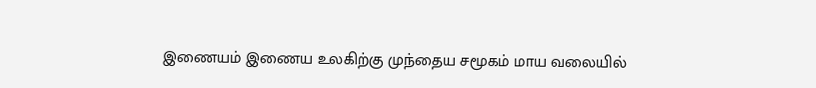இணையம் இணைய உலகிற்கு முந்தைய சமூகம் மாய வலையில்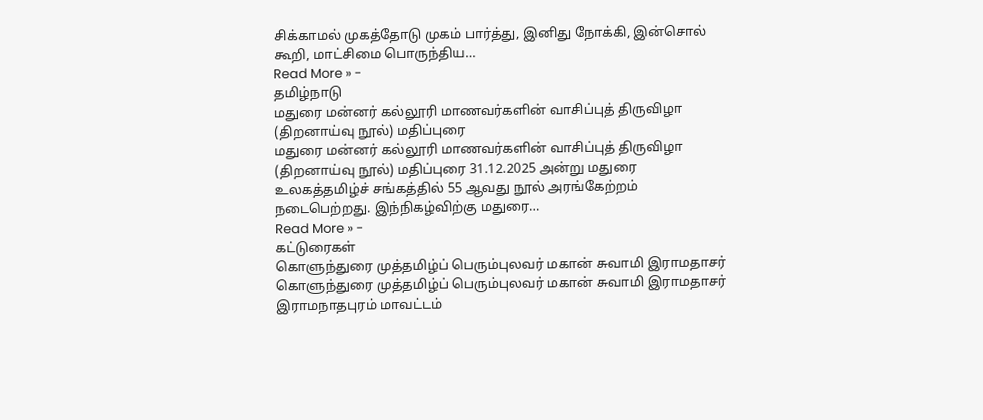சிக்காமல் முகத்தோடு முகம் பார்த்து, இனிது நோக்கி, இன்சொல் கூறி, மாட்சிமை பொருந்திய…
Read More » -
தமிழ்நாடு
மதுரை மன்னர் கல்லூரி மாணவர்களின் வாசிப்புத் திருவிழா (திறனாய்வு நூல்) மதிப்புரை
மதுரை மன்னர் கல்லூரி மாணவர்களின் வாசிப்புத் திருவிழா (திறனாய்வு நூல்) மதிப்புரை 31.12.2025 அன்று மதுரை உலகத்தமிழ்ச் சங்கத்தில் 55 ஆவது நூல் அரங்கேற்றம் நடைபெற்றது. இந்நிகழ்விற்கு மதுரை…
Read More » -
கட்டுரைகள்
கொளுந்துரை முத்தமிழ்ப் பெரும்புலவர் மகான் சுவாமி இராமதாசர்
கொளுந்துரை முத்தமிழ்ப் பெரும்புலவர் மகான் சுவாமி இராமதாசர் இராமநாதபுரம் மாவட்டம்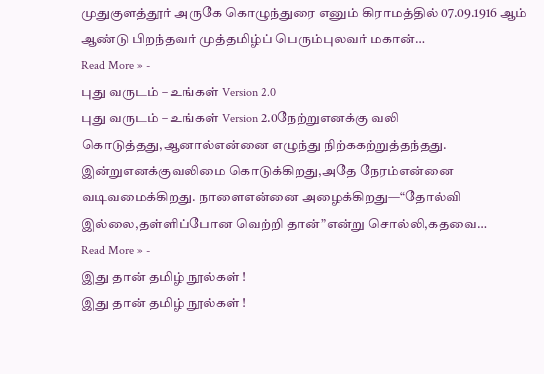முதுகுளத்தூர் அருகே கொழுந்துரை எனும் கிராமத்தில் 07.09.1916 ஆம் ஆண்டு பிறந்தவர் முத்தமிழ்ப் பெரும்புலவர் மகான்…
Read More » -
புது வருடம் – உங்கள் Version 2.0
புது வருடம் – உங்கள் Version 2.0நேற்றுஎனக்கு வலி கொடுத்தது,ஆனால்என்னை எழுந்து நிற்ககற்றுத்தந்தது. இன்றுஎனக்குவலிமை கொடுக்கிறது,அதே நேரம்என்னை வடிவமைக்கிறது. நாளைஎன்னை அழைக்கிறது—“தோல்வி இல்லை,தள்ளிப்போன வெற்றி தான்”என்று சொல்லி,கதவை…
Read More » -
இது தான் தமிழ் நூல்கள் !
இது தான் தமிழ் நூல்கள் !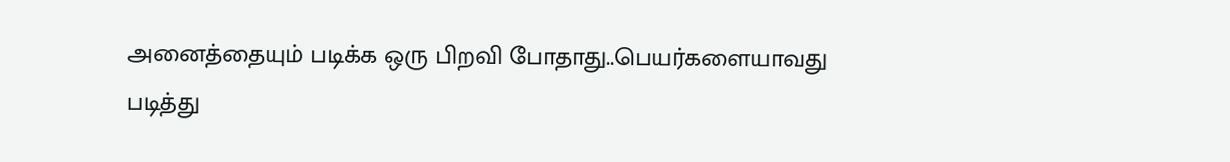அனைத்தையும் படிக்க ஒரு பிறவி போதாது..பெயர்களையாவது படித்து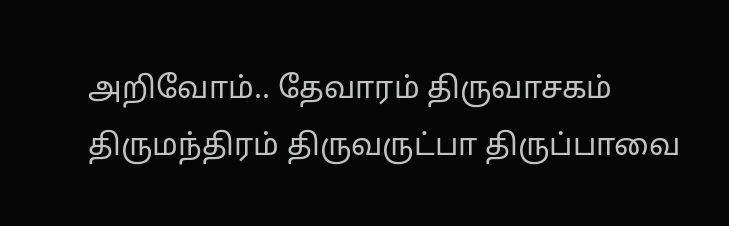அறிவோம்.. தேவாரம் திருவாசகம் திருமந்திரம் திருவருட்பா திருப்பாவை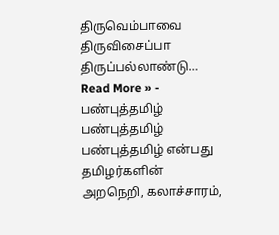திருவெம்பாவை திருவிசைப்பா திருப்பல்லாண்டு…
Read More » -
பண்புத்தமிழ்
பண்புத்தமிழ் பண்புத்தமிழ் என்பது தமிழர்களின் அறநெறி, கலாச்சாரம்,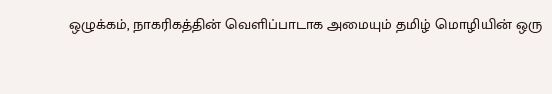ஒழுக்கம், நாகரிகத்தின் வெளிப்பாடாக அமையும் தமிழ் மொழியின் ஒரு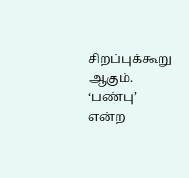சிறப்புக்கூறு ஆகும். ‘பண்பு’ என்ற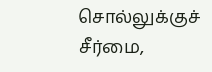சொல்லுக்குச் சீர்மை,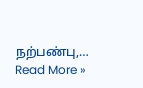நற்பண்பு,…
Read More »